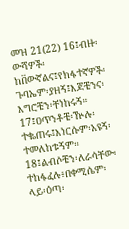መዝ 21(22) 16፤ብዙ፡ውሻዎች፡ከበ፟ውኛልና፤የክፋተኛዎች፡ጉባኤም፡ያዘኝ፤እጆቼንና፡እግሮቼን፡ቸነከሩኝ። 17፤ዐጥንቶቼ፡ዅሉ፡ተቈጠሩ፤እነርሱም፡አዩኝ፡ተመለከቱኝም። 18፤ልብሶቼን፡ለራሳቸው፡ተከፋፈሉ፥በቀሚሴም፡ላይ፡ዕጣ፡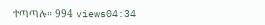ተጣጣሉ። 994 views04:34